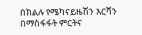በክልሉ የሜካናይዜሽን እርሻን በማስፋፋት ምርትና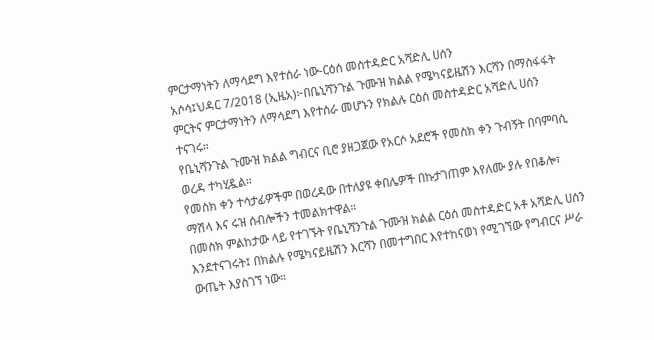ምርታማነትን ለማሳደግ እየተሰራ ነው-ርዕሰ መስተዳድር አሻድሊ ሀሰን
አሶሳ፤ህዳር 7/2018 (ኢዜአ)፦በቤኒሻንጉል ጉሙዝ ክልል የሜካናይዜሽን እርሻን በማስፋፋት ምርትና ምርታማነትን ለማሳደግ እየተሰራ መሆኑን የክልሉ ርዕሰ መስተዳድር አሻድሊ ሀሰን ተናገሩ።
የቤኒሻንጉል ጉሙዝ ክልል ግብርና ቢሮ ያዘጋጀው የአርሶ አደሮች የመስክ ቀን ጉብኝት በባምባሲ ወረዳ ተካሂዷል።
የመስክ ቀን ተሳታፊዎችም በወረዳው በተለያዩ ቀበሌዎች በኩታገጠም እየለሙ ያሉ የበቆሎ፣ ማሽላ እና ሩዝ ሰብሎችን ተመልክተዋል።
በመስክ ምልከታው ላይ የተገኙት የቤኒሻንጉል ጉሙዝ ክልል ርዕሰ መስተዳድር አቶ አሻድሊ ሀሰን እንደተናገሩት፤ በክልሉ የሜካናይዜሽን እርሻን በመተግበር እየተከናወነ የሚገኘው የግብርና ሥራ ውጤት እያስገኘ ነው።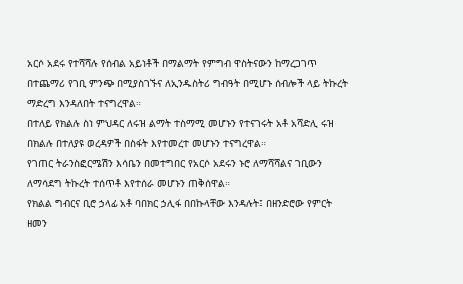አርሶ አደሩ የተሻሻሉ የሰብል አይነቶች በማልማት የምግብ ዋስትናውን ከማረጋገጥ በተጨማሪ የገቢ ምንጭ በሚያስገኙና ለኢንዱስትሪ ግብዓት በሚሆኑ ሰብሎች ላይ ትኩረት ማድረግ እንዳለበት ተናግረዋል።
በተለይ የክልሉ ስነ ምህዳር ለሩዝ ልማት ተስማሚ መሆኑን የተናገሩት አቶ አሻድሊ ሩዝ በክልሉ በተለያዩ ወረዳዎች በስፋት እየተመረተ መሆኑን ተናግረዋል።
የገጠር ትራንስፎርሜሽን እሳቤን በመተግበር የአርሶ አደሩን ኑሮ ለማሻሻልና ገቢውን ለማሳደግ ትኩረት ተሰጥቶ እየተሰራ መሆኑን ጠቅሰዋል።
የክልል ግብርና ቢሮ ኃላፊ አቶ ባበክር ኃሊፋ በበኩላቸው እንዳሉት፤ በዘንድሮው የምርት ዘመን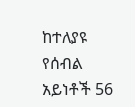ከተለያዩ የሰብል አይነቶች 56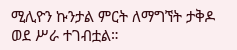ሚሊዮን ኩንታል ምርት ለማግኘት ታቅዶ ወደ ሥራ ተገብቷል።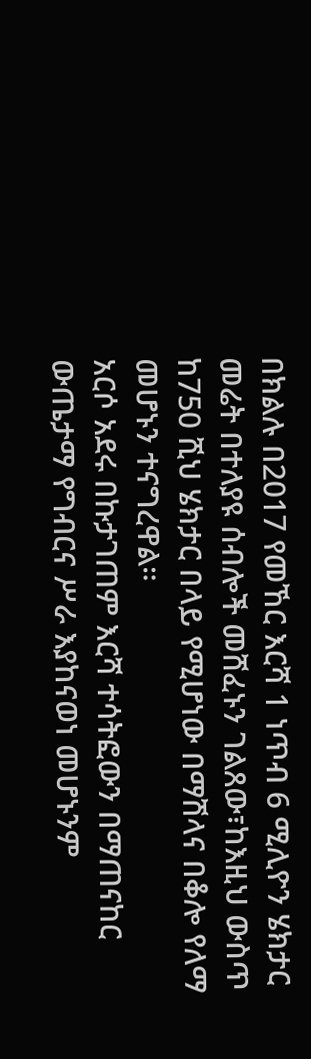በክልሉ በ2017 የመኸር እርሻ 1 ነጥብ 6 ሚሊዮን ሄክታር መሬት በተለያዩ ሰብሎች መሸፈኑን ገልጸው፣ከእዚህ ውስጥ ከ750 ሺህ ሄክታር በላይ የሚሆነው በማሽላና በቆሎ የለማ መሆኑን ተናግረዋል።
አርሶ አደሩ በኩታገጠም እርሻ ተሳትፎውን በማጠናከር ውጤታማ የግብርና ሥራ እያከናወነ መሆኑንም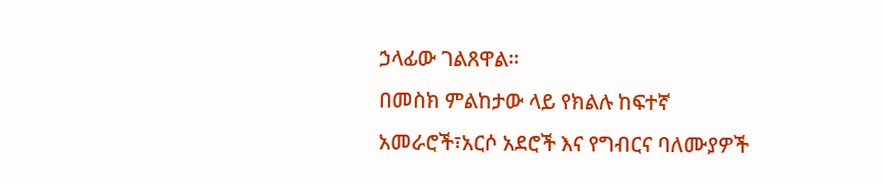ኃላፊው ገልጸዋል።
በመስክ ምልከታው ላይ የክልሉ ከፍተኛ አመራሮች፣አርሶ አደሮች እና የግብርና ባለሙያዎች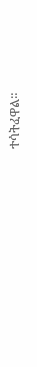ተሳትፈዋል።